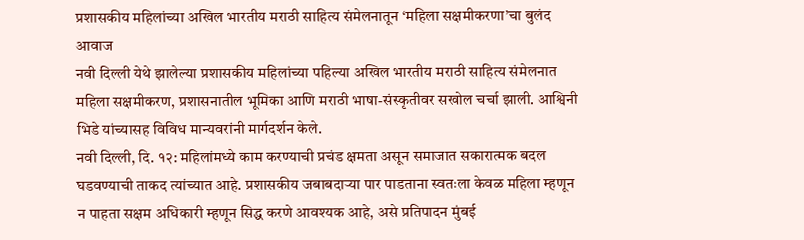प्रशासकीय महिलांच्या अखिल भारतीय मराठी साहित्य संमेलनातून ‘महिला सक्षमीकरणा’चा बुलंद आवाज
नवी दिल्ली येथे झालेल्या प्रशासकीय महिलांच्या पहिल्या अखिल भारतीय मराठी साहित्य संमेलनात महिला सक्षमीकरण, प्रशासनातील भूमिका आणि मराठी भाषा-संस्कृतीवर सखोल चर्चा झाली. आश्विनी भिडे यांच्यासह विविध मान्यवरांनी मार्गदर्शन केले.
नवी दिल्ली, दि. १२: महिलांमध्ये काम करण्याची प्रचंड क्षमता असून समाजात सकारात्मक बदल घडवण्याची ताकद त्यांच्यात आहे. प्रशासकीय जबाबदाऱ्या पार पाडताना स्वतःला केवळ महिला म्हणून न पाहता सक्षम अधिकारी म्हणून सिद्ध करणे आवश्यक आहे, असे प्रतिपादन मुंबई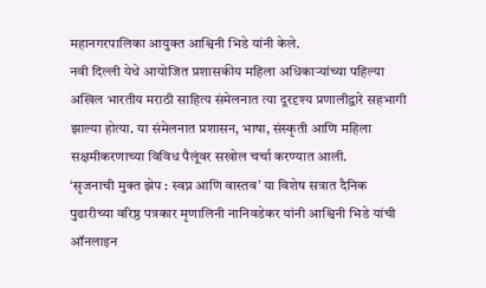महानगरपालिका आयुक्त आश्विनी भिडे यांनी केले.
नवी दिल्ली येथे आयोजित प्रशासकीय महिला अधिकाऱ्यांच्या पहिल्या अखिल भारतीय मराठी साहित्य संमेलनात त्या दूरदृश्य प्रणालीद्वारे सहभागी झाल्या होत्या. या संमेलनात प्रशासन, भाषा, संस्कृती आणि महिला सक्षमीकरणाच्या विविध पैलूंवर सखोल चर्चा करण्यात आली.
‘सृजनाची मुक्त झेप : स्वप्न आणि वास्तव’ या विशेष सत्रात दैनिक पुढारीच्या वरिष्ठ पत्रकार मृणालिनी नानिवडेकर यांनी आश्विनी भिडे यांची ऑनलाइन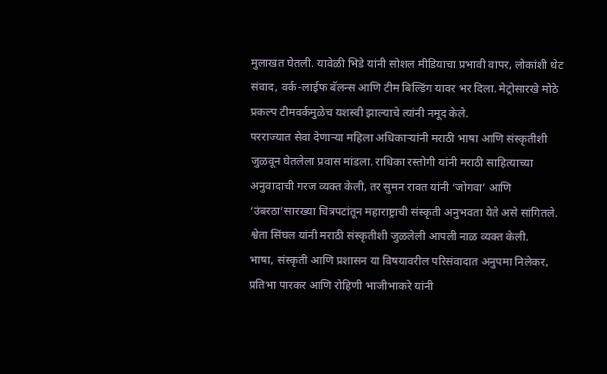मुलाखत घेतली. यावेळी भिडे यांनी सोशल मीडियाचा प्रभावी वापर, लोकांशी थेट संवाद, वर्क-लाईफ बॅलन्स आणि टीम बिल्डिंग यावर भर दिला. मेट्रोसारखे मोठे प्रकल्प टीमवर्कमुळेच यशस्वी झाल्याचे त्यांनी नमूद केले.
परराज्यात सेवा देणाऱ्या महिला अधिकाऱ्यांनी मराठी भाषा आणि संस्कृतीशी जुळवून घेतलेला प्रवास मांडला. राधिका रस्तोगी यांनी मराठी साहित्याच्या अनुवादाची गरज व्यक्त केली, तर सुमन रावत यांनी ‘जोगवा’ आणि ‘उंबरठा’सारख्या चित्रपटांतून महाराष्ट्राची संस्कृती अनुभवता येते असे सांगितले. श्वेता सिंघल यांनी मराठी संस्कृतीशी जुळलेली आपली नाळ व्यक्त केली.
भाषा, संस्कृती आणि प्रशासन या विषयावरील परिसंवादात अनुपमा निलेकर, प्रतिभा पारकर आणि रोहिणी भाजीभाकरे यांनी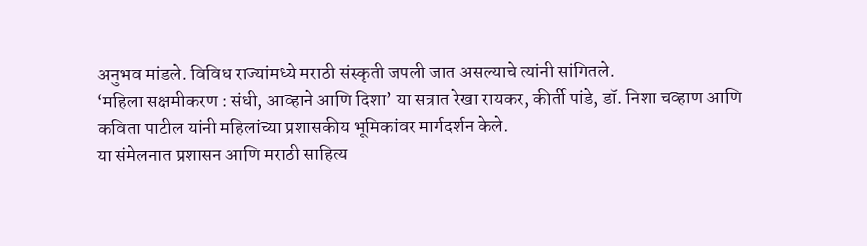अनुभव मांडले. विविध राज्यांमध्ये मराठी संस्कृती जपली जात असल्याचे त्यांनी सांगितले.
‘महिला सक्षमीकरण : संधी, आव्हाने आणि दिशा’ या सत्रात रेखा रायकर, कीर्ती पांडे, डॉ. निशा चव्हाण आणि कविता पाटील यांनी महिलांच्या प्रशासकीय भूमिकांवर मार्गदर्शन केले.
या संमेलनात प्रशासन आणि मराठी साहित्य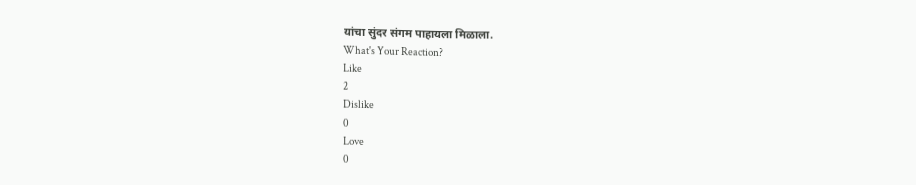यांचा सुंदर संगम पाहायला मिळाला.
What's Your Reaction?
Like
2
Dislike
0
Love
0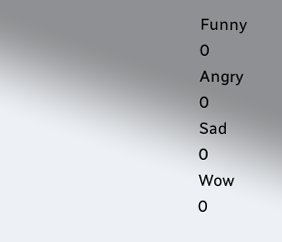Funny
0
Angry
0
Sad
0
Wow
0